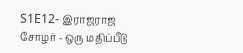S1E12- இராஜராஜ சோழர் - ஒரு மதிப்பீடு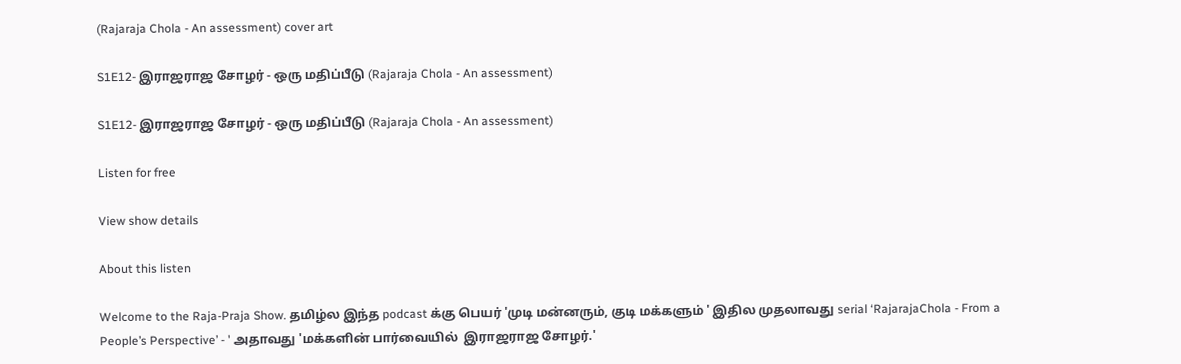(Rajaraja Chola - An assessment) cover art

S1E12- இராஜராஜ சோழர் - ஒரு மதிப்பீடு (Rajaraja Chola - An assessment)

S1E12- இராஜராஜ சோழர் - ஒரு மதிப்பீடு (Rajaraja Chola - An assessment)

Listen for free

View show details

About this listen

Welcome to the Raja-Praja Show. தமிழ்ல இந்த podcast க்கு பெயர் 'முடி மன்னரும், குடி மக்களும் ' இதில முதலாவது serial ‘RajarajaChola - From a People’s Perspective’ - ' அதாவது 'மக்களின் பார்வையில்  இராஜராஜ சோழர்.'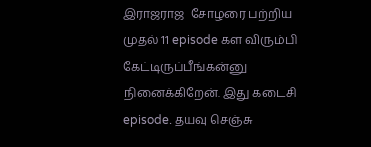இராஜராஜ  சோழரை பற்றிய முதல் 11 episode கள விரும்பி கேட்டிருப்பீங்கன்னு  நினைக்கிறேன். இது கடைசி episode. தயவு செஞ்சு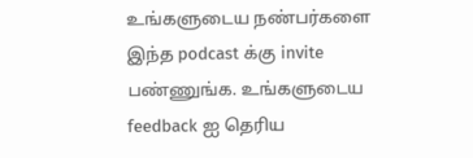உங்களுடைய நண்பர்களை இந்த podcast க்கு invite பண்ணுங்க. உங்களுடைய feedback ஐ தெரிய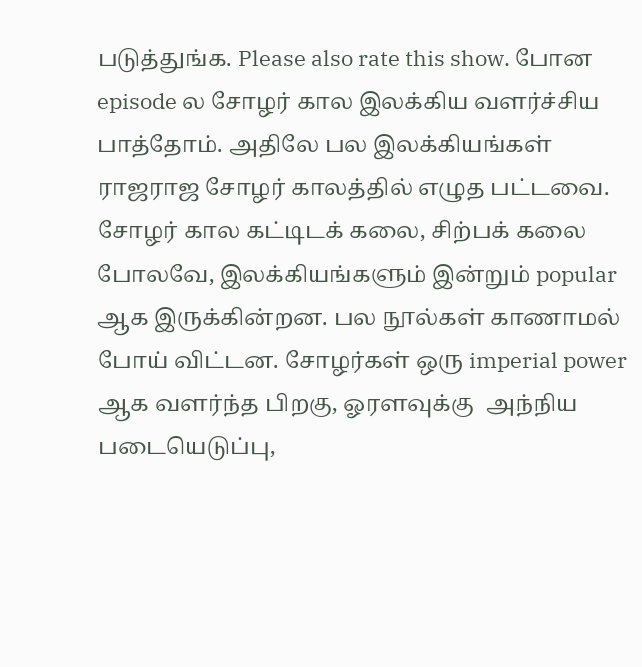படுத்துங்க. Please also rate this show. போன episode ல சோழர் கால இலக்கிய வளர்ச்சிய பாத்தோம். அதிலே பல இலக்கியங்கள் ராஜராஜ சோழர் காலத்தில் எழுத பட்டவை. சோழர் கால கட்டிடக் கலை, சிற்பக் கலை போலவே, இலக்கியங்களும் இன்றும் popular ஆக இருக்கின்றன. பல நூல்கள் காணாமல் போய் விட்டன. சோழர்கள் ஒரு imperial power ஆக வளர்ந்த பிறகு, ஓரளவுக்கு  அந்நிய படையெடுப்பு,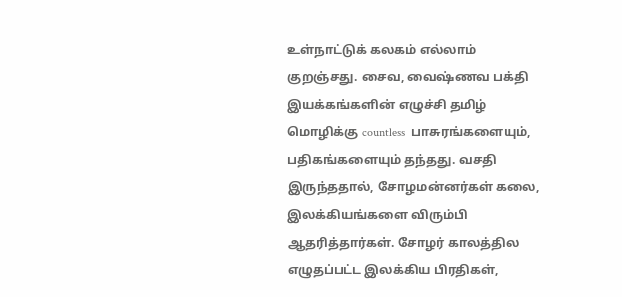உள்நாட்டுக் கலகம் எல்லாம் குறஞ்சது. சைவ, வைஷ்ணவ பக்தி இயக்கங்களின் எழுச்சி தமிழ் மொழிக்கு countless  பாசுரங்களையும், பதிகங்களையும் தந்தது. வசதி இருந்ததால், சோழமன்னர்கள் கலை, இலக்கியங்களை விரும்பி ஆதரித்தார்கள். சோழர் காலத்தில எழுதப்பட்ட இலக்கிய பிரதிகள்,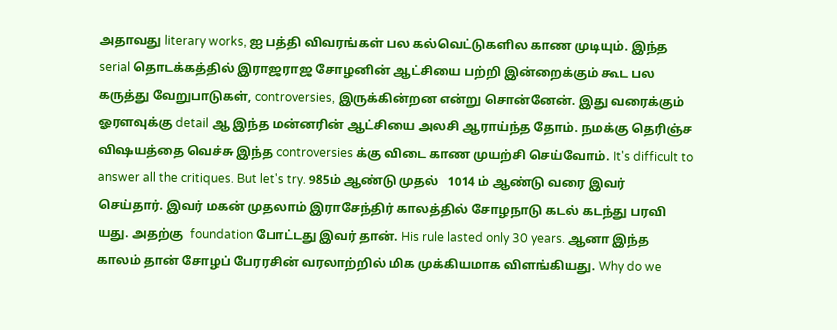அதாவது literary works, ஐ பத்தி விவரங்கள் பல கல்வெட்டுகளில காண முடியும். இந்த serial தொடக்கத்தில் இராஜராஜ சோழனின் ஆட்சியை பற்றி இன்றைக்கும் கூட பல கருத்து வேறுபாடுகள், controversies, இருக்கின்றன என்று சொன்னேன். இது வரைக்கும் ஓரளவுக்கு detail ஆ இந்த மன்னரின் ஆட்சியை அலசி ஆராய்ந்த தோம். நமக்கு தெரிஞ்ச விஷயத்தை வெச்சு இந்த controversies க்கு விடை காண முயற்சி செய்வோம். It's difficult to answer all the critiques. But let's try. 985ம் ஆண்டு முதல்   1014 ம் ஆண்டு வரை இவர் செய்தார். இவர் மகன் முதலாம் இராசேந்திர் காலத்தில் சோழநாடு கடல் கடந்து பரவி யது. அதற்கு  foundation போட்டது இவர் தான். His rule lasted only 30 years. ஆனா இந்த காலம் தான் சோழப் பேரரசின் வரலாற்றில் மிக முக்கியமாக விளங்கியது. Why do we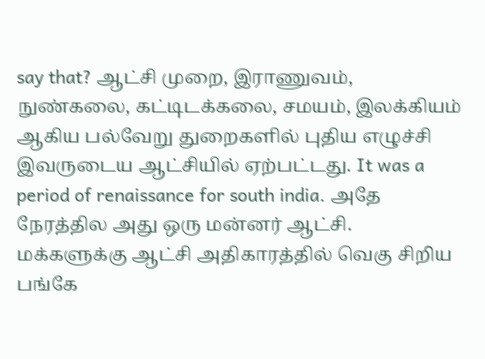say that? ஆட்சி முறை, இராணுவம், நுண்கலை, கட்டிடக்கலை, சமயம், இலக்கியம் ஆகிய பல்வேறு துறைகளில் புதிய எழுச்சி இவருடைய ஆட்சியில் ஏற்பட்டது. It was a period of renaissance for south india. அதே நேரத்தில அது ஒரு மன்னர் ஆட்சி. மக்களுக்கு ஆட்சி அதிகாரத்தில் வெகு சிறிய பங்கே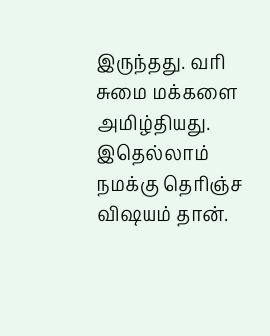இருந்தது. வரி சுமை மக்களை அமிழ்தியது. இதெல்லாம் நமக்கு தெரிஞ்ச விஷயம் தான்.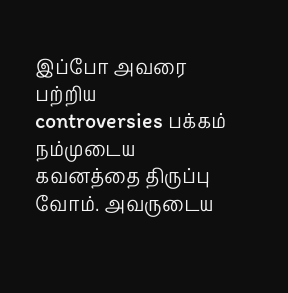இப்போ அவரை பற்றிய controversies பக்கம் நம்முடைய கவனத்தை திருப்பு வோம். அவருடைய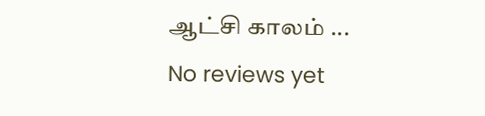ஆட்சி காலம் ...
No reviews yet